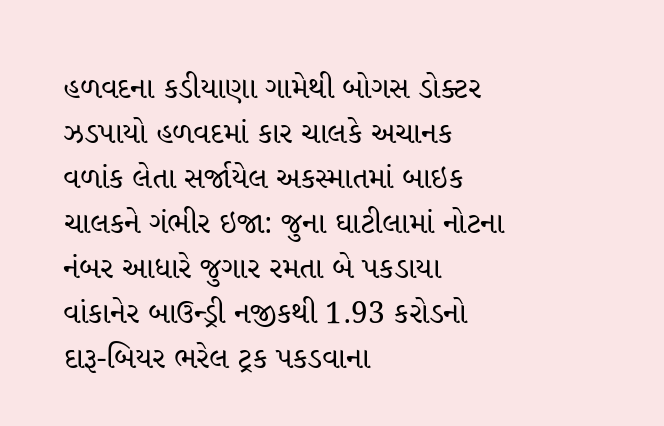હળવદના કડીયાણા ગામેથી બોગસ ડોક્ટર ઝડપાયો હળવદમાં કાર ચાલકે અચાનક વળાંક લેતા સર્જાયેલ અકસ્માતમાં બાઇક ચાલકને ગંભીર ઇજા: જુના ઘાટીલામાં નોટના નંબર આધારે જુગાર રમતા બે પકડાયા વાંકાનેર બાઉન્ડ્રી નજીકથી 1.93 કરોડનો દારૂ-બિયર ભરેલ ટ્રક પકડવાના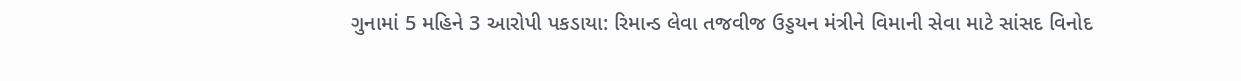ગુનામાં 5 મહિને 3 આરોપી પકડાયા: રિમાન્ડ લેવા તજવીજ ઉડ્ડયન મંત્રીને વિમાની સેવા માટે સાંસદ વિનોદ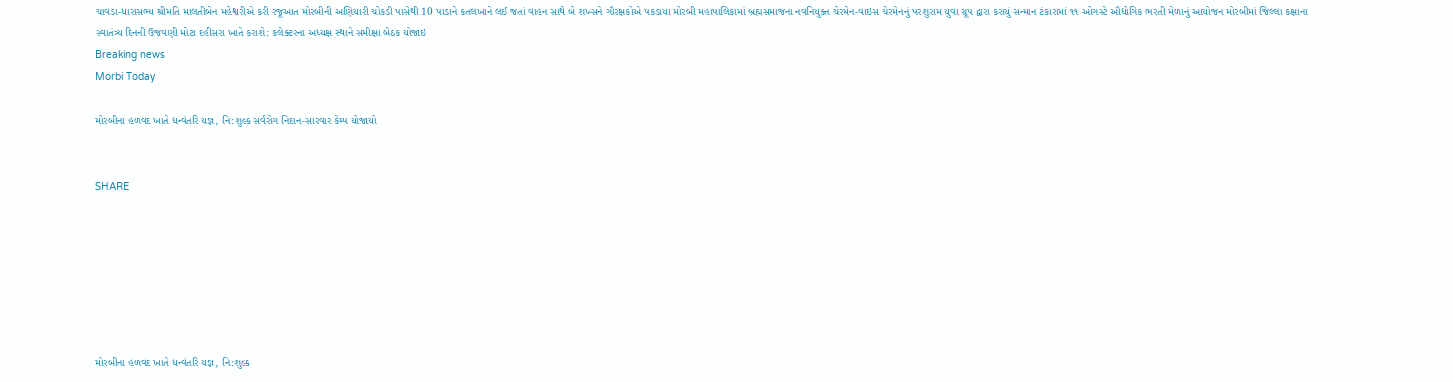ચાવડા-ધારાસભ્ય શ્રીમતિ માલતીબેન મહેશ્વરીએ કરી રજૂઆત મોરબીની અણિયારી ચોકડી પાસેથી 10 પાડાને કતલખાને લઈ જતાં વાહન સાથે બે શખ્સને ગૌરક્ષકોએ પકડાયા મોરબી મહાપાલિકામાં બ્રહ્મસમાજના નવનિયુક્ત ચેરમેન-વાઇસ ચેરમેનનું પરશુરામ યુવા ગ્રૂપ દ્વારા કરાયું સન્માન ટંકારામાં ૧૧ ઓગસ્ટે ઔદ્યોગિક ભરતી મેળાનું આયોજન મોરબીમાં જિલ્લા કક્ષાના સ્વાતંત્ર્ય દિનની ઉજવણી મોટા દહીસરા ખાતે કરાશે: કલેક્ટરના અધ્યક્ષ સ્થાને સમીક્ષા બેઠક યોજાઇ
Breaking news
Morbi Today

મોરબીના હળવદ ખાતે ધન્વંતરિ યજ્ઞ, નિ:શુલ્ક સર્વરોગ નિદાન-સારવાર કેમ્પ યોજાયો


SHARE







મોરબીના હળવદ ખાતે ધન્વંતરિ યજ્ઞ, નિ:શુલ્ક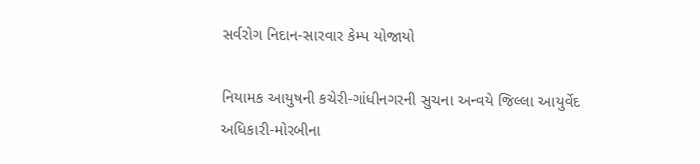સર્વરોગ નિદાન-સારવાર કેમ્પ યોજાયો

નિયામક આયુષની કચેરી-ગાંધીનગરની સુચના અન્વયે જિલ્લા આયુર્વેદ અધિકારી-મોરબીના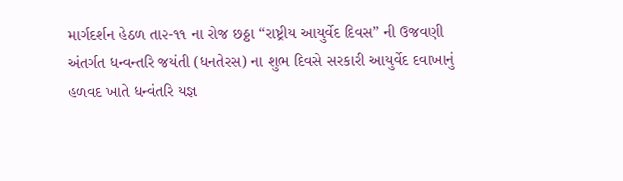માર્ગદર્શન હેઠળ તા૨-૧૧ ના રોજ છઠ્ઠા “રાષ્ટ્રીય આયુર્વેદ દિવસ” ની ઉજવણી અંતર્ગત ધન્વન્તરિ જયંતી (ધનતેરસ) ના શુભ દિવસે સરકારી આયુર્વેદ દવાખાનું હળવદ ખાતે ધન્વંતરિ યજ્ઞ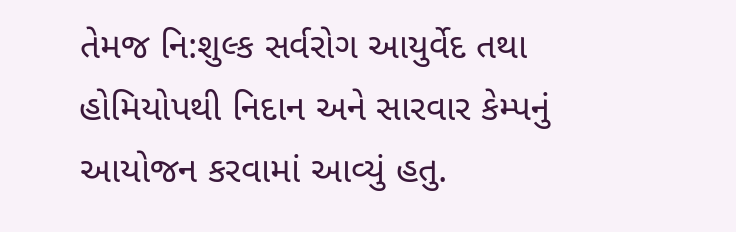તેમજ નિ:શુલ્ક સર્વરોગ આયુર્વેદ તથા હોમિયોપથી નિદાન અને સારવાર કેમ્પનું આયોજન કરવામાં આવ્યું હતુ.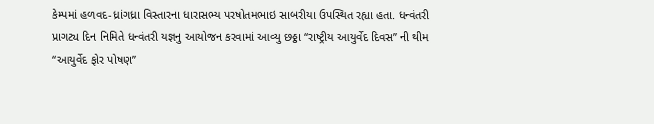કેમ્પમાં હળવદ-ધ્રાંગધ્રા વિસ્તારના ધારાસભ્ય પરષોતમભાઇ સાબરીયા ઉપસ્થિત રહ્યા હતા. ધન્વંતરી પ્રાગટ્ય દિન નિમિતે ધન્વંતરી યજ્ઞનુ આયોજન કરવામાં આવ્યુ છઠ્ઠા “રાષ્ટ્રીય આયુર્વેદ દિવસ” ની થીમ “આયુર્વેદ ફોર પોષણ”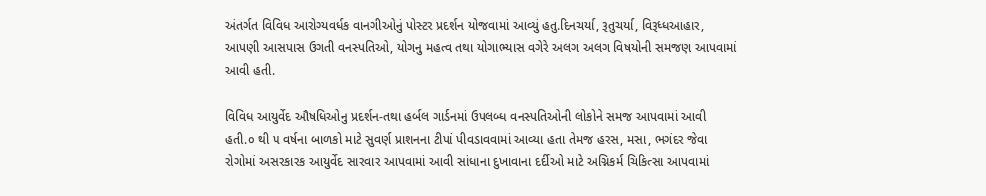અંતર્ગત વિવિધ આરોગ્યવર્ધક વાનગીઓનું પોસ્ટર પ્રદર્શન યોજવામાં આવ્યું હતુ.દિનચર્યા, રૂતુચર્યા, વિરૂધ્ધઆહાર, આપણી આસપાસ ઉગતી વનસ્પતિઓ, યોગનુ મહત્વ તથા યોગાભ્યાસ વગેરે અલગ અલગ વિષયોની સમજણ આપવામાં આવી હતી.

વિવિધ આયુર્વેદ ઔષધિઓનુ પ્રદર્શન-તથા હર્બલ ગાર્ડનમાં ઉપલબ્ધ વનસ્પતિઓની લોકોને સમજ આપવામાં આવી હતી.૦ થી ૫ વર્ષના બાળકો માટે સુવર્ણ પ્રાશનના ટીપાં પીવડાવવામાં આવ્યા હતા તેમજ હરસ, મસા, ભગંદર જેવા રોગોમાં અસરકારક આયુર્વેદ સારવાર આપવામાં આવી સાંધાના દુખાવાના દર્દીઓ માટે અગ્નિકર્મ ચિકિત્સા આપવામાં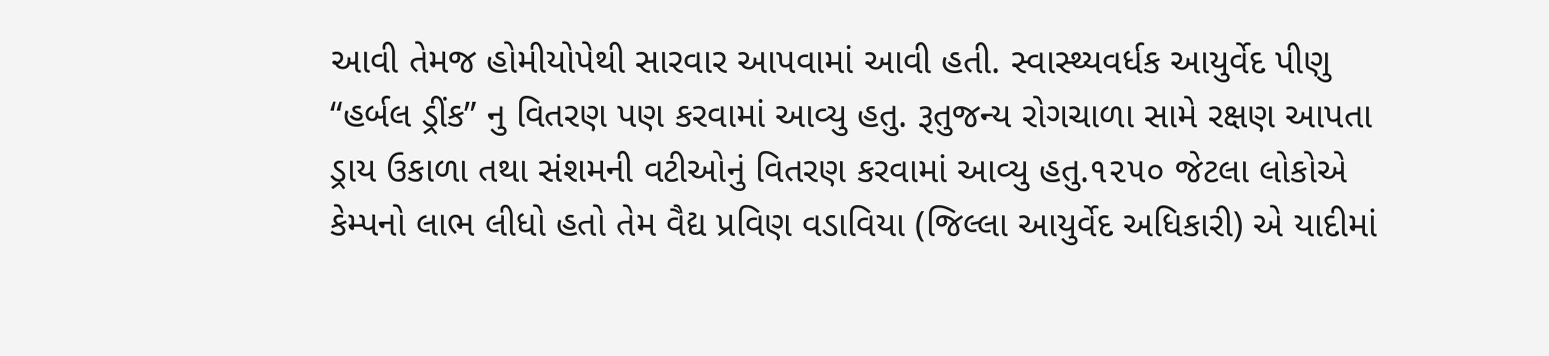આવી તેમજ હોમીયોપેથી સારવાર આપવામાં આવી હતી. સ્વાસ્થ્યવર્ધક આયુર્વેદ પીણુ “હર્બલ ડ્રીંક” નુ વિતરણ પણ કરવામાં આવ્યુ હતુ. રૂતુજન્ય રોગચાળા સામે રક્ષણ આપતા ડ્રાય ઉકાળા તથા સંશમની વટીઓનું વિતરણ કરવામાં આવ્યુ હતુ.૧૨૫૦ જેટલા લોકોએ કેમ્પનો લાભ લીધો હતો તેમ વૈદ્ય પ્રવિણ વડાવિયા (જિલ્લા આયુર્વેદ અધિકારી) એ યાદીમાં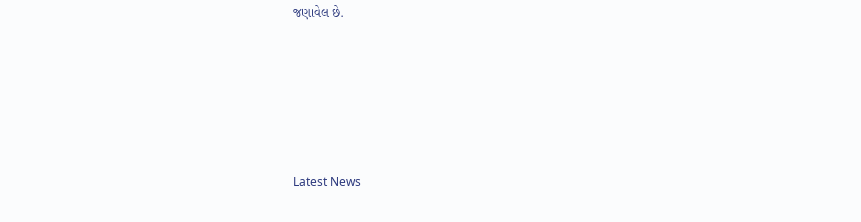જણાવેલ છે.






Latest News